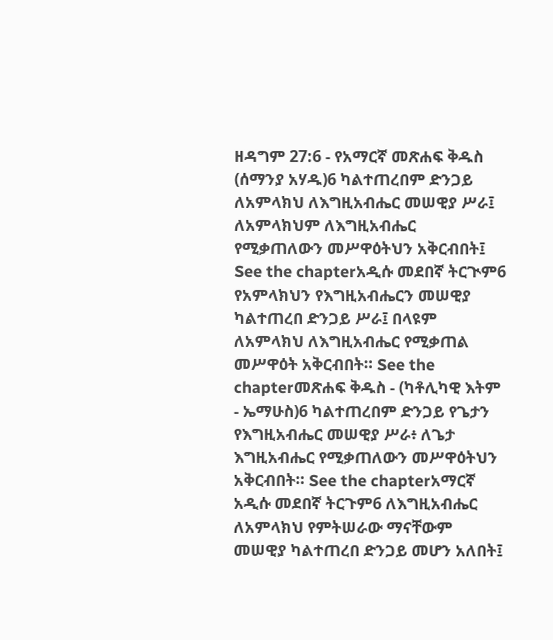ዘዳግም 27:6 - የአማርኛ መጽሐፍ ቅዱስ (ሰማንያ አሃዱ)6 ካልተጠረበም ድንጋይ ለአምላክህ ለእግዚአብሔር መሠዊያ ሥራ፤ ለአምላክህም ለእግዚአብሔር የሚቃጠለውን መሥዋዕትህን አቅርብበት፤ See the chapterአዲሱ መደበኛ ትርጒም6 የአምላክህን የእግዚአብሔርን መሠዊያ ካልተጠረበ ድንጋይ ሥራ፤ በላዩም ለአምላክህ ለእግዚአብሔር የሚቃጠል መሥዋዕት አቅርብበት። See the chapterመጽሐፍ ቅዱስ - (ካቶሊካዊ እትም - ኤማሁስ)6 ካልተጠረበም ድንጋይ የጌታን የእግዚአብሔር መሠዊያ ሥራ፥ ለጌታ እግዚአብሔር የሚቃጠለውን መሥዋዕትህን አቅርብበት። See the chapterአማርኛ አዲሱ መደበኛ ትርጉም6 ለእግዚአብሔር ለአምላክህ የምትሠራው ማናቸውም መሠዊያ ካልተጠረበ ድንጋይ መሆን አለበት፤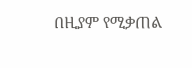በዚያም የሚቃጠል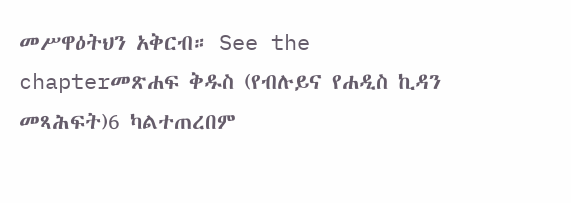መሥዋዕትህን አቅርብ። See the chapterመጽሐፍ ቅዱስ (የብሉይና የሐዲስ ኪዳን መጻሕፍት)6 ካልተጠረበም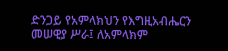ድንጋይ የአምላክህን የእግዚአብሔርን መሠዊያ ሥራ፤ ለአምላክም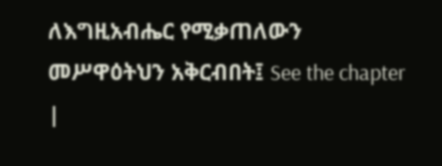ለእግዚአብሔር የሚቃጠለውን መሥዋዕትህን አቅርብበት፤ See the chapter |